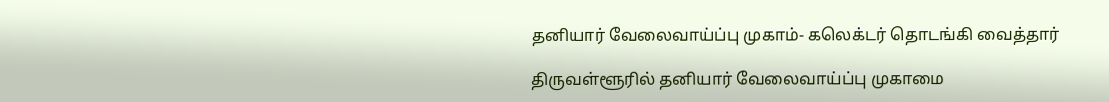தனியார் வேலைவாய்ப்பு முகாம்- கலெக்டர் தொடங்கி வைத்தார்

திருவள்ளூரில் தனியார் வேலைவாய்ப்பு முகாமை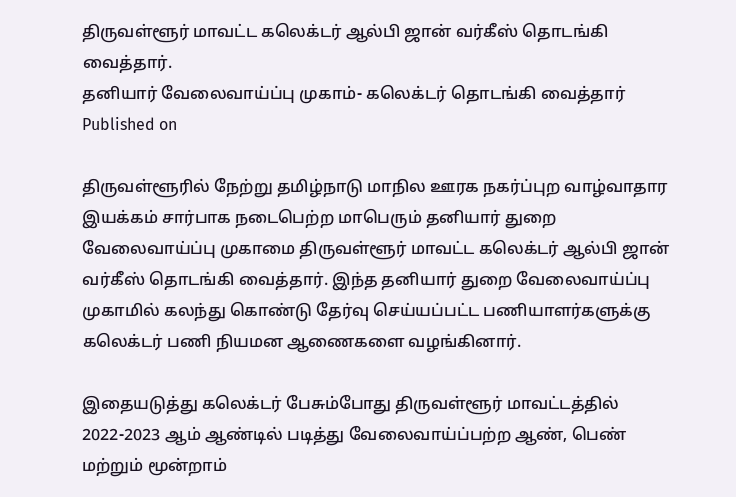திருவள்ளூர் மாவட்ட கலெக்டர் ஆல்பி ஜான் வர்கீஸ் தொடங்கி வைத்தார்.
தனியார் வேலைவாய்ப்பு முகாம்- கலெக்டர் தொடங்கி வைத்தார்
Published on

திருவள்ளூரில் நேற்று தமிழ்நாடு மாநில ஊரக நகர்ப்புற வாழ்வாதார இயக்கம் சார்பாக நடைபெற்ற மாபெரும் தனியார் துறை வேலைவாய்ப்பு முகாமை திருவள்ளூர் மாவட்ட கலெக்டர் ஆல்பி ஜான் வர்கீஸ் தொடங்கி வைத்தார். இந்த தனியார் துறை வேலைவாய்ப்பு முகாமில் கலந்து கொண்டு தேர்வு செய்யப்பட்ட பணியாளர்களுக்கு கலெக்டர் பணி நியமன ஆணைகளை வழங்கினார்.

இதையடுத்து கலெக்டர் பேசும்போது திருவள்ளூர் மாவட்டத்தில் 2022-2023 ஆம் ஆண்டில் படித்து வேலைவாய்ப்பற்ற ஆண், பெண் மற்றும் மூன்றாம்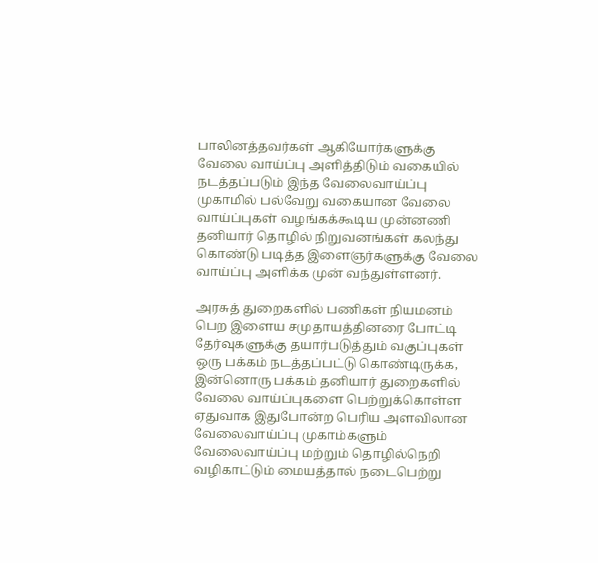பாலினத்தவர்கள் ஆகியோர்களுக்கு வேலை வாய்ப்பு அளித்திடும் வகையில் நடத்தப்படும் இந்த வேலைவாய்ப்பு முகாமில் பல்வேறு வகையான வேலை வாய்ப்புகள் வழங்கக்கூடிய முன்னணி தனியார் தொழில் நிறுவனங்கள் கலந்து கொண்டு படித்த இளைஞர்களுக்கு வேலை வாய்ப்பு அளிக்க முன் வந்துள்ளனர்.

அரசுத் துறைகளில் பணிகள் நியமனம் பெற இளைய சமுதாயத்தினரை போட்டி தேர்வுகளுக்கு தயார்படுத்தும் வகுப்புகள் ஒரு பக்கம் நடத்தப்பட்டு கொண்டிருக்க, இன்னொரு பக்கம் தனியார் துறைகளில் வேலை வாய்ப்புகளை பெற்றுக்கொள்ள ஏதுவாக இதுபோன்ற பெரிய அளவிலான வேலைவாய்ப்பு முகாம்களும் வேலைவாய்ப்பு மற்றும் தொழில்நெறி வழிகாட்டும் மையத்தால் நடைபெற்று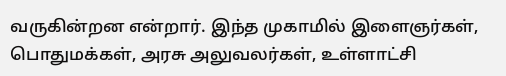வருகின்றன என்றார். இந்த முகாமில் இளைஞர்கள், பொதுமக்கள், அரசு அலுவலர்கள், உள்ளாட்சி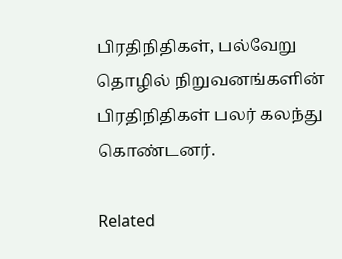பிரதிநிதிகள், பல்வேறு தொழில் நிறுவனங்களின் பிரதிநிதிகள் பலர் கலந்து கொண்டனர்.

Related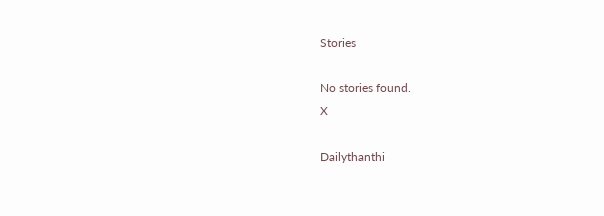Stories

No stories found.
X

Dailythanthi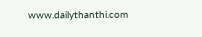www.dailythanthi.com